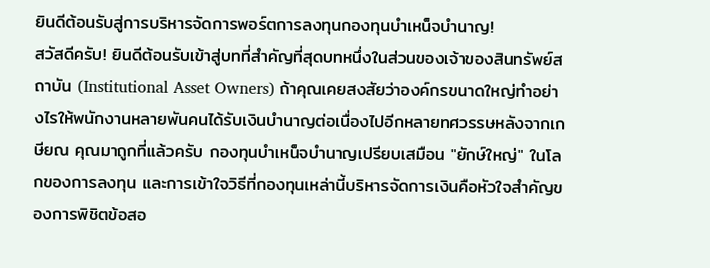ยินดีต้อนรับสู่การบริหารจัดการพอร์ตการลงทุนกองทุนบำเหน็จบำนาญ!
สวัสดีครับ! ยินดีต้อนรับเข้าสู่บทที่สำคัญที่สุดบทหนึ่งในส่วนของเจ้าของสินทรัพย์สถาบัน (Institutional Asset Owners) ถ้าคุณเคยสงสัยว่าองค์กรขนาดใหญ่ทำอย่างไรให้พนักงานหลายพันคนได้รับเงินบำนาญต่อเนื่องไปอีกหลายทศวรรษหลังจากเกษียณ คุณมาถูกที่แล้วครับ กองทุนบำเหน็จบำนาญเปรียบเสมือน "ยักษ์ใหญ่" ในโลกของการลงทุน และการเข้าใจวิธีที่กองทุนเหล่านี้บริหารจัดการเงินคือหัวใจสำคัญของการพิชิตข้อสอ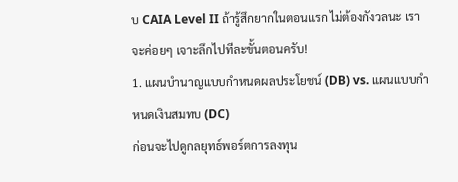บ CAIA Level II ถ้ารู้สึกยากในตอนแรก ไม่ต้องกังวลนะ เราจะค่อยๆ เจาะลึกไปทีละขั้นตอนครับ!
1. แผนบำนาญแบบกำหนดผลประโยชน์ (DB) vs. แผนแบบกำหนดเงินสมทบ (DC)
ก่อนจะไปดูกลยุทธ์พอร์ตการลงทุน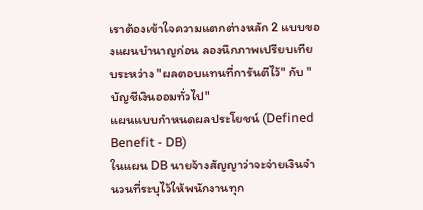เราต้องเข้าใจความแตกต่างหลัก 2 แบบของแผนบำนาญก่อน ลองนึกภาพเปรียบเทียบระหว่าง "ผลตอบแทนที่การันตีไว้" กับ "บัญชีเงินออมทั่วไป"
แผนแบบกำหนดผลประโยชน์ (Defined Benefit - DB)
ในแผน DB นายจ้างสัญญาว่าจะจ่ายเงินจำนวนที่ระบุไว้ให้พนักงานทุก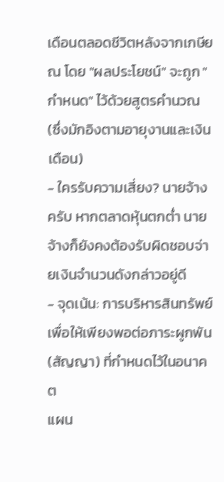เดือนตลอดชีวิตหลังจากเกษียณ โดย "ผลประโยชน์" จะถูก "กำหนด" ไว้ด้วยสูตรคำนวณ (ซึ่งมักอิงตามอายุงานและเงินเดือน)
- ใครรับความเสี่ยง? นายจ้าง ครับ หากตลาดหุ้นตกต่ำ นายจ้างก็ยังคงต้องรับผิดชอบจ่ายเงินจำนวนดังกล่าวอยู่ดี
- จุดเน้น: การบริหารสินทรัพย์เพื่อให้เพียงพอต่อภาระผูกพัน (สัญญา) ที่กำหนดไว้ในอนาคต
แผน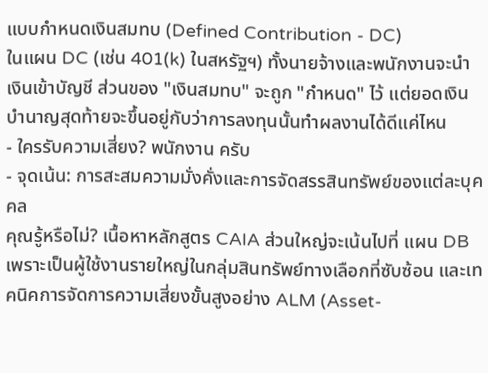แบบกำหนดเงินสมทบ (Defined Contribution - DC)
ในแผน DC (เช่น 401(k) ในสหรัฐฯ) ทั้งนายจ้างและพนักงานจะนำเงินเข้าบัญชี ส่วนของ "เงินสมทบ" จะถูก "กำหนด" ไว้ แต่ยอดเงินบำนาญสุดท้ายจะขึ้นอยู่กับว่าการลงทุนนั้นทำผลงานได้ดีแค่ไหน
- ใครรับความเสี่ยง? พนักงาน ครับ
- จุดเน้น: การสะสมความมั่งคั่งและการจัดสรรสินทรัพย์ของแต่ละบุคคล
คุณรู้หรือไม่? เนื้อหาหลักสูตร CAIA ส่วนใหญ่จะเน้นไปที่ แผน DB เพราะเป็นผู้ใช้งานรายใหญ่ในกลุ่มสินทรัพย์ทางเลือกที่ซับซ้อน และเทคนิคการจัดการความเสี่ยงขั้นสูงอย่าง ALM (Asset-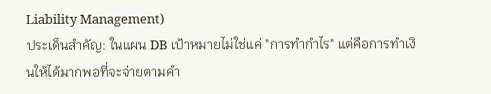Liability Management)
ประเด็นสำคัญ: ในแผน DB เป้าหมายไม่ใช่แค่ "การทำกำไร" แต่คือการทำเงินให้ได้มากพอที่จะจ่ายตามคำ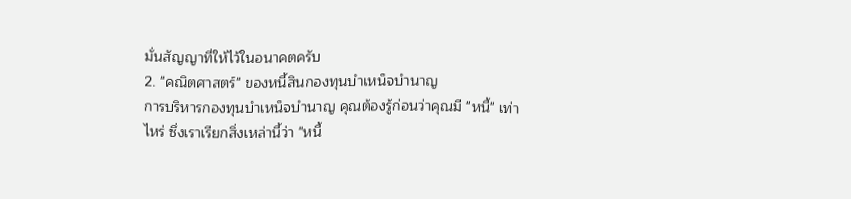มั่นสัญญาที่ให้ไว้ในอนาคตครับ
2. "คณิตศาสตร์" ของหนี้สินกองทุนบำเหน็จบำนาญ
การบริหารกองทุนบำเหน็จบำนาญ คุณต้องรู้ก่อนว่าคุณมี "หนี้" เท่าไหร่ ซึ่งเราเรียกสิ่งเหล่านี้ว่า "หนี้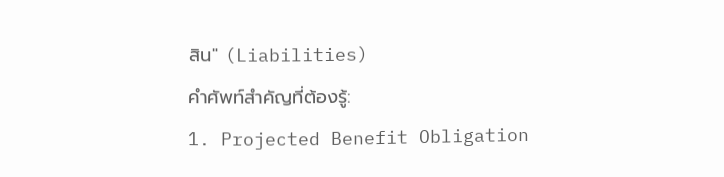สิน" (Liabilities)
คำศัพท์สำคัญที่ต้องรู้:
1. Projected Benefit Obligation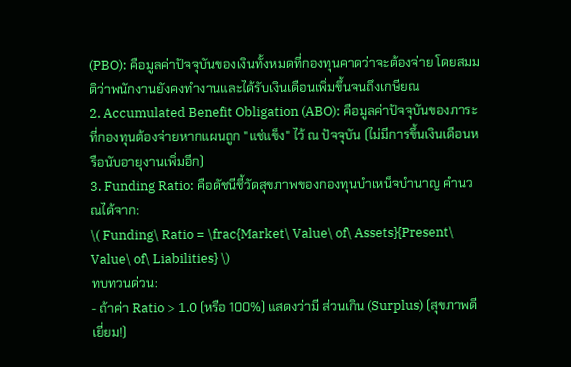(PBO): คือมูลค่าปัจจุบันของเงินทั้งหมดที่กองทุนคาดว่าจะต้องจ่าย โดยสมมติว่าพนักงานยังคงทำงานและได้รับเงินเดือนเพิ่มขึ้นจนถึงเกษียณ
2. Accumulated Benefit Obligation (ABO): คือมูลค่าปัจจุบันของภาระที่กองทุนต้องจ่ายหากแผนถูก "แช่แข็ง" ไว้ ณ ปัจจุบัน (ไม่มีการขึ้นเงินเดือนหรือนับอายุงานเพิ่มอีก)
3. Funding Ratio: คือดัชนีชี้วัดสุขภาพของกองทุนบำเหน็จบำนาญ คำนวณได้จาก:
\( Funding\ Ratio = \frac{Market\ Value\ of\ Assets}{Present\ Value\ of\ Liabilities} \)
ทบทวนด่วน:
- ถ้าค่า Ratio > 1.0 (หรือ 100%) แสดงว่ามี ส่วนเกิน (Surplus) (สุขภาพดีเยี่ยม!)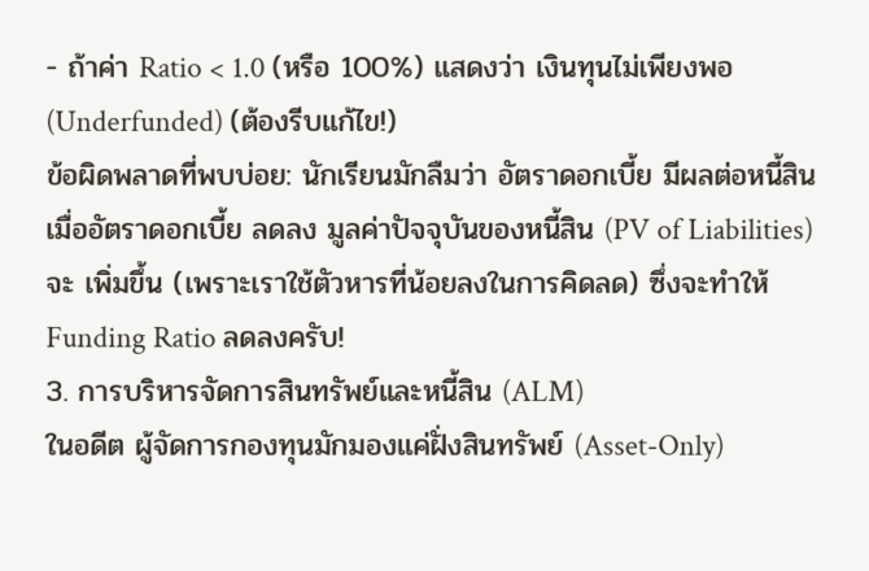- ถ้าค่า Ratio < 1.0 (หรือ 100%) แสดงว่า เงินทุนไม่เพียงพอ (Underfunded) (ต้องรีบแก้ไข!)
ข้อผิดพลาดที่พบบ่อย: นักเรียนมักลืมว่า อัตราดอกเบี้ย มีผลต่อหนี้สิน เมื่ออัตราดอกเบี้ย ลดลง มูลค่าปัจจุบันของหนี้สิน (PV of Liabilities) จะ เพิ่มขึ้น (เพราะเราใช้ตัวหารที่น้อยลงในการคิดลด) ซึ่งจะทำให้ Funding Ratio ลดลงครับ!
3. การบริหารจัดการสินทรัพย์และหนี้สิน (ALM)
ในอดีต ผู้จัดการกองทุนมักมองแค่ฝั่งสินทรัพย์ (Asset-Only)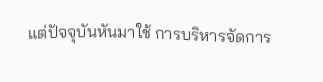แต่ปัจจุบันหันมาใช้ การบริหารจัดการ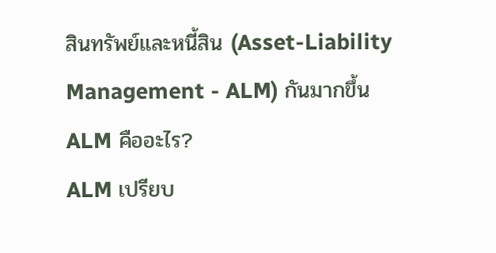สินทรัพย์และหนี้สิน (Asset-Liability Management - ALM) กันมากขึ้น
ALM คืออะไร?
ALM เปรียบ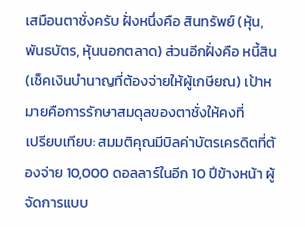เสมือนตาชั่งครับ ฝั่งหนึ่งคือ สินทรัพย์ (หุ้น, พันธบัตร, หุ้นนอกตลาด) ส่วนอีกฝั่งคือ หนี้สิน (เช็คเงินบำนาญที่ต้องจ่ายให้ผู้เกษียณ) เป้าหมายคือการรักษาสมดุลของตาชั่งให้คงที่
เปรียบเทียบ: สมมติคุณมีบิลค่าบัตรเครดิตที่ต้องจ่าย 10,000 ดอลลาร์ในอีก 10 ปีข้างหน้า ผู้จัดการแบบ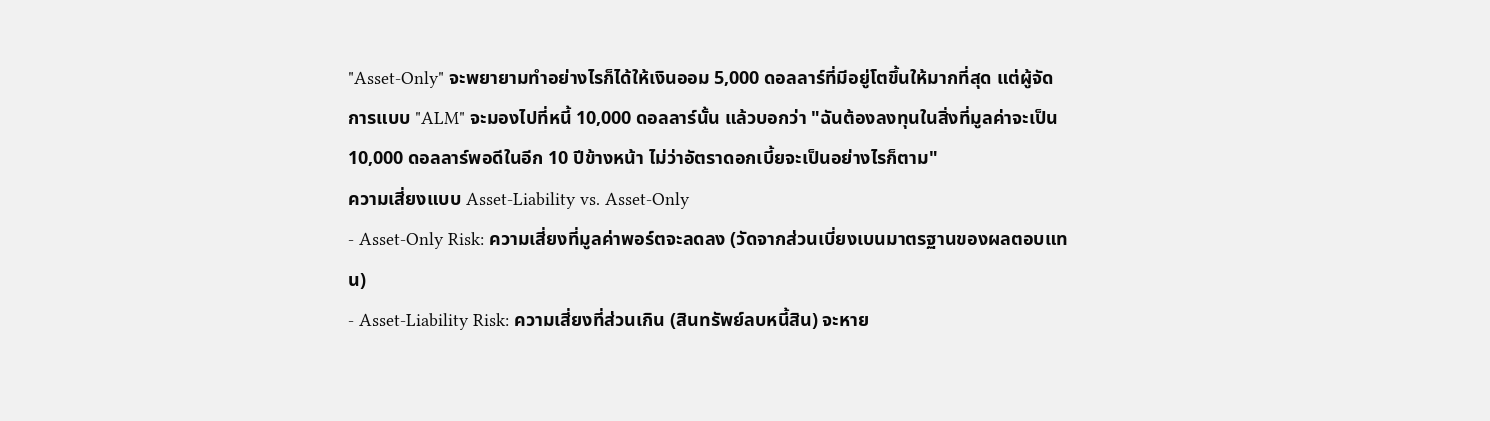"Asset-Only" จะพยายามทำอย่างไรก็ได้ให้เงินออม 5,000 ดอลลาร์ที่มีอยู่โตขึ้นให้มากที่สุด แต่ผู้จัดการแบบ "ALM" จะมองไปที่หนี้ 10,000 ดอลลาร์นั้น แล้วบอกว่า "ฉันต้องลงทุนในสิ่งที่มูลค่าจะเป็น 10,000 ดอลลาร์พอดีในอีก 10 ปีข้างหน้า ไม่ว่าอัตราดอกเบี้ยจะเป็นอย่างไรก็ตาม"
ความเสี่ยงแบบ Asset-Liability vs. Asset-Only
- Asset-Only Risk: ความเสี่ยงที่มูลค่าพอร์ตจะลดลง (วัดจากส่วนเบี่ยงเบนมาตรฐานของผลตอบแทน)
- Asset-Liability Risk: ความเสี่ยงที่ส่วนเกิน (สินทรัพย์ลบหนี้สิน) จะหาย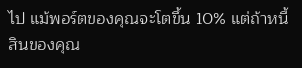ไป แม้พอร์ตของคุณจะโตขึ้น 10% แต่ถ้าหนี้สินของคุณ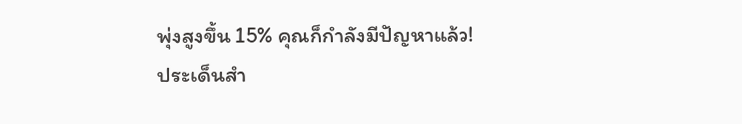พุ่งสูงขึ้น 15% คุณก็กำลังมีปัญหาแล้ว!
ประเด็นสำ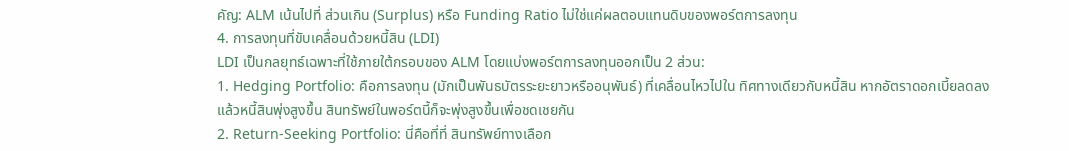คัญ: ALM เน้นไปที่ ส่วนเกิน (Surplus) หรือ Funding Ratio ไม่ใช่แค่ผลตอบแทนดิบของพอร์ตการลงทุน
4. การลงทุนที่ขับเคลื่อนด้วยหนี้สิน (LDI)
LDI เป็นกลยุทธ์เฉพาะที่ใช้ภายใต้กรอบของ ALM โดยแบ่งพอร์ตการลงทุนออกเป็น 2 ส่วน:
1. Hedging Portfolio: คือการลงทุน (มักเป็นพันธบัตรระยะยาวหรืออนุพันธ์) ที่เคลื่อนไหวไปใน ทิศทางเดียวกับหนี้สิน หากอัตราดอกเบี้ยลดลงแล้วหนี้สินพุ่งสูงขึ้น สินทรัพย์ในพอร์ตนี้ก็จะพุ่งสูงขึ้นเพื่อชดเชยกัน
2. Return-Seeking Portfolio: นี่คือที่ที่ สินทรัพย์ทางเลือก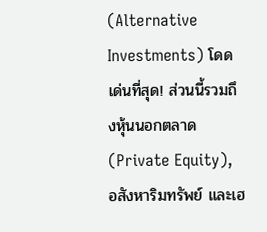(Alternative Investments) โดดเด่นที่สุด! ส่วนนี้รวมถึงหุ้นนอกตลาด (Private Equity), อสังหาริมทรัพย์ และเฮ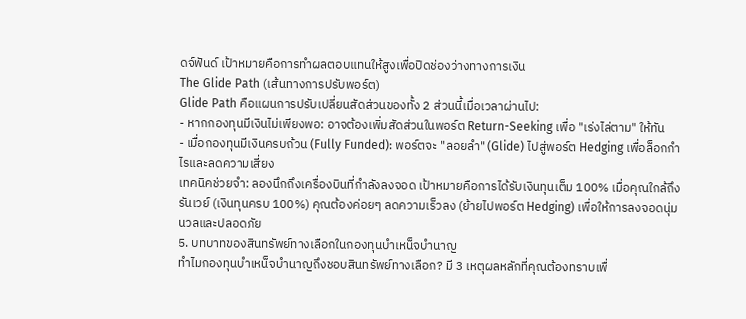ดจ์ฟันด์ เป้าหมายคือการทำผลตอบแทนให้สูงเพื่อปิดช่องว่างทางการเงิน
The Glide Path (เส้นทางการปรับพอร์ต)
Glide Path คือแผนการปรับเปลี่ยนสัดส่วนของทั้ง 2 ส่วนนี้เมื่อเวลาผ่านไป:
- หากกองทุนมีเงินไม่เพียงพอ: อาจต้องเพิ่มสัดส่วนในพอร์ต Return-Seeking เพื่อ "เร่งไล่ตาม" ให้ทัน
- เมื่อกองทุนมีเงินครบถ้วน (Fully Funded): พอร์ตจะ "ลอยลำ" (Glide) ไปสู่พอร์ต Hedging เพื่อล็อกกำไรและลดความเสี่ยง
เทคนิคช่วยจำ: ลองนึกถึงเครื่องบินที่กำลังลงจอด เป้าหมายคือการได้รับเงินทุนเต็ม 100% เมื่อคุณใกล้ถึงรันเวย์ (เงินทุนครบ 100%) คุณต้องค่อยๆ ลดความเร็วลง (ย้ายไปพอร์ต Hedging) เพื่อให้การลงจอดนุ่มนวลและปลอดภัย
5. บทบาทของสินทรัพย์ทางเลือกในกองทุนบำเหน็จบำนาญ
ทำไมกองทุนบำเหน็จบำนาญถึงชอบสินทรัพย์ทางเลือก? มี 3 เหตุผลหลักที่คุณต้องทราบเพื่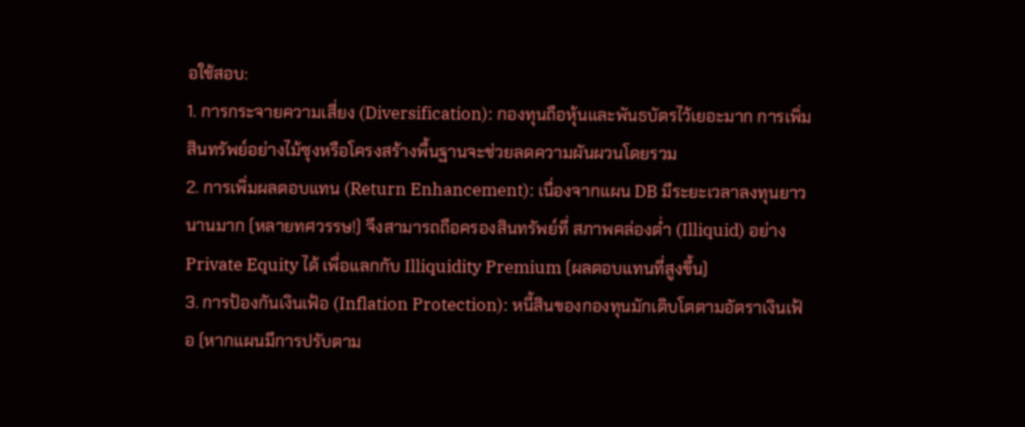อใช้สอบ:
1. การกระจายความเสี่ยง (Diversification): กองทุนถือหุ้นและพันธบัตรไว้เยอะมาก การเพิ่มสินทรัพย์อย่างไม้ซุงหรือโครงสร้างพื้นฐานจะช่วยลดความผันผวนโดยรวม
2. การเพิ่มผลตอบแทน (Return Enhancement): เนื่องจากแผน DB มีระยะเวลาลงทุนยาวนานมาก (หลายทศวรรษ!) จึงสามารถถือครองสินทรัพย์ที่ สภาพคล่องต่ำ (Illiquid) อย่าง Private Equity ได้ เพื่อแลกกับ Illiquidity Premium (ผลตอบแทนที่สูงขึ้น)
3. การป้องกันเงินเฟ้อ (Inflation Protection): หนี้สินของกองทุนมักเติบโตตามอัตราเงินเฟ้อ (หากแผนมีการปรับตาม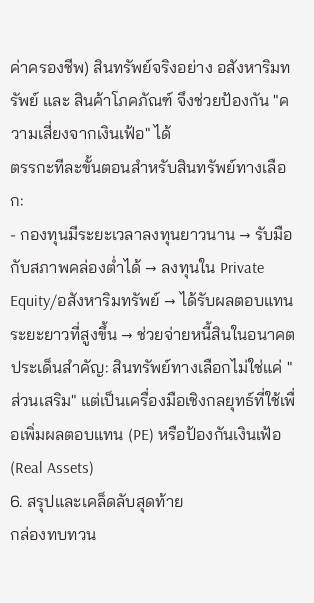ค่าครองชีพ) สินทรัพย์จริงอย่าง อสังหาริมทรัพย์ และ สินค้าโภคภัณฑ์ จึงช่วยป้องกัน "ความเสี่ยงจากเงินเฟ้อ" ได้
ตรรกะทีละขั้นตอนสำหรับสินทรัพย์ทางเลือก:
- กองทุนมีระยะเวลาลงทุนยาวนาน → รับมือกับสภาพคล่องต่ำได้ → ลงทุนใน Private Equity/อสังหาริมทรัพย์ → ได้รับผลตอบแทนระยะยาวที่สูงขึ้น → ช่วยจ่ายหนี้สินในอนาคต
ประเด็นสำคัญ: สินทรัพย์ทางเลือกไม่ใช่แค่ "ส่วนเสริม" แต่เป็นเครื่องมือเชิงกลยุทธ์ที่ใช้เพื่อเพิ่มผลตอบแทน (PE) หรือป้องกันเงินเฟ้อ (Real Assets)
6. สรุปและเคล็ดลับสุดท้าย
กล่องทบทวน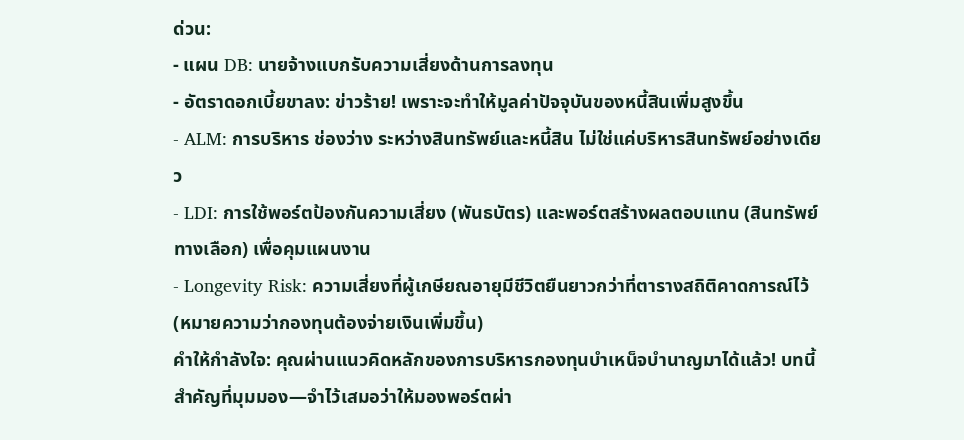ด่วน:
- แผน DB: นายจ้างแบกรับความเสี่ยงด้านการลงทุน
- อัตราดอกเบี้ยขาลง: ข่าวร้าย! เพราะจะทำให้มูลค่าปัจจุบันของหนี้สินเพิ่มสูงขึ้น
- ALM: การบริหาร ช่องว่าง ระหว่างสินทรัพย์และหนี้สิน ไม่ใช่แค่บริหารสินทรัพย์อย่างเดียว
- LDI: การใช้พอร์ตป้องกันความเสี่ยง (พันธบัตร) และพอร์ตสร้างผลตอบแทน (สินทรัพย์ทางเลือก) เพื่อคุมแผนงาน
- Longevity Risk: ความเสี่ยงที่ผู้เกษียณอายุมีชีวิตยืนยาวกว่าที่ตารางสถิติคาดการณ์ไว้ (หมายความว่ากองทุนต้องจ่ายเงินเพิ่มขึ้น)
คำให้กำลังใจ: คุณผ่านแนวคิดหลักของการบริหารกองทุนบำเหน็จบำนาญมาได้แล้ว! บทนี้สำคัญที่มุมมอง—จำไว้เสมอว่าให้มองพอร์ตผ่า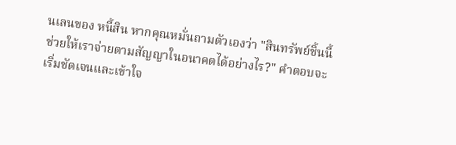นเลนของ หนี้สิน หากคุณหมั่นถามตัวเองว่า "สินทรัพย์ชิ้นนี้ช่วยให้เราจ่ายตามสัญญาในอนาคตได้อย่างไร?" คำตอบจะเริ่มชัดเจนและเข้าใจ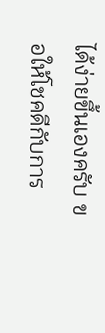ได้ง่ายขึ้นเองครับ ขอให้โชคดีกับการ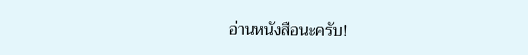อ่านหนังสือนะครับ!